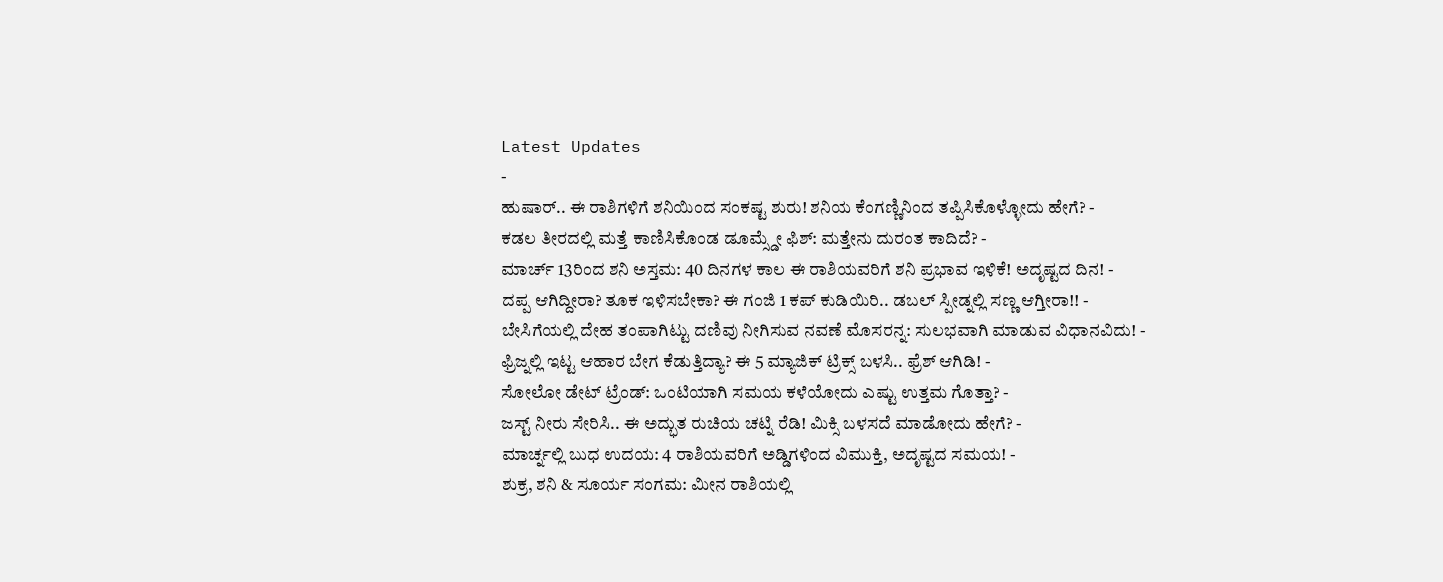Latest Updates
-
ಹುಷಾರ್.. ಈ ರಾಶಿಗಳಿಗೆ ಶನಿಯಿಂದ ಸಂಕಷ್ಟ ಶುರು! ಶನಿಯ ಕೆಂಗಣ್ಣಿನಿಂದ ತಪ್ಪಿಸಿಕೊಳ್ಳೋದು ಹೇಗೆ? -
ಕಡಲ ತೀರದಲ್ಲಿ ಮತ್ತೆ ಕಾಣಿಸಿಕೊಂಡ ಡೂಮ್ಸ್ಡೇ ಫಿಶ್: ಮತ್ತೇನು ದುರಂತ ಕಾದಿದೆ? -
ಮಾರ್ಚ್ 13ರಿಂದ ಶನಿ ಅಸ್ತಮ: 40 ದಿನಗಳ ಕಾಲ ಈ ರಾಶಿಯವರಿಗೆ ಶನಿ ಪ್ರಭಾವ ಇಳಿಕೆ! ಅದೃಷ್ಟದ ದಿನ! -
ದಪ್ಪ ಆಗಿದ್ದೀರಾ? ತೂಕ ಇಳಿಸಬೇಕಾ? ಈ ಗಂಜಿ 1 ಕಪ್ ಕುಡಿಯಿರಿ.. ಡಬಲ್ ಸ್ಪೀಡ್ನಲ್ಲಿ ಸಣ್ಣ ಆಗ್ತೀರಾ!! -
ಬೇಸಿಗೆಯಲ್ಲಿ ದೇಹ ತಂಪಾಗಿಟ್ಟು ದಣಿವು ನೀಗಿಸುವ ನವಣೆ ಮೊಸರನ್ನ: ಸುಲಭವಾಗಿ ಮಾಡುವ ವಿಧಾನವಿದು! -
ಫ್ರಿಜ್ನಲ್ಲಿ ಇಟ್ಟ ಆಹಾರ ಬೇಗ ಕೆಡುತ್ತಿದ್ಯಾ? ಈ 5 ಮ್ಯಾಜಿಕ್ ಟ್ರಿಕ್ಸ್ ಬಳಸಿ.. ಫ್ರೆಶ್ ಆಗಿಡಿ! -
ಸೋಲೋ ಡೇಟ್ ಟ್ರೆಂಡ್: ಒಂಟಿಯಾಗಿ ಸಮಯ ಕಳೆಯೋದು ಎಷ್ಟು ಉತ್ತಮ ಗೊತ್ತಾ? -
ಜಸ್ಟ್ ನೀರು ಸೇರಿಸಿ.. ಈ ಅದ್ಭುತ ರುಚಿಯ ಚಟ್ನಿ ರೆಡಿ! ಮಿಕ್ಸಿ ಬಳಸದೆ ಮಾಡೋದು ಹೇಗೆ? -
ಮಾರ್ಚ್ನಲ್ಲಿ ಬುಧ ಉದಯ: 4 ರಾಶಿಯವರಿಗೆ ಅಡ್ಡಿಗಳಿಂದ ವಿಮುಕ್ತಿ, ಅದೃಷ್ಟದ ಸಮಯ! -
ಶುಕ್ರ, ಶನಿ & ಸೂರ್ಯ ಸಂಗಮ: ಮೀನ ರಾಶಿಯಲ್ಲಿ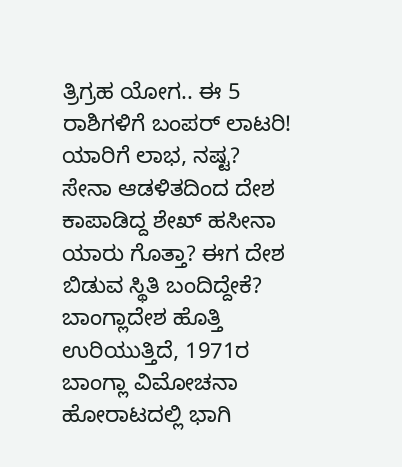ತ್ರಿಗ್ರಹ ಯೋಗ.. ಈ 5 ರಾಶಿಗಳಿಗೆ ಬಂಪರ್ ಲಾಟರಿ! ಯಾರಿಗೆ ಲಾಭ, ನಷ್ಟ?
ಸೇನಾ ಆಡಳಿತದಿಂದ ದೇಶ ಕಾಪಾಡಿದ್ದ ಶೇಖ್ ಹಸೀನಾ ಯಾರು ಗೊತ್ತಾ? ಈಗ ದೇಶ ಬಿಡುವ ಸ್ಥಿತಿ ಬಂದಿದ್ದೇಕೆ?
ಬಾಂಗ್ಲಾದೇಶ ಹೊತ್ತಿ ಉರಿಯುತ್ತಿದೆ, 1971ರ ಬಾಂಗ್ಲಾ ವಿಮೋಚನಾ ಹೋರಾಟದಲ್ಲಿ ಭಾಗಿ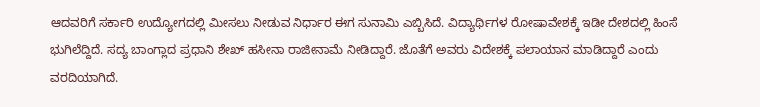ಆದವರಿಗೆ ಸರ್ಕಾರಿ ಉದ್ಯೋಗದಲ್ಲಿ ಮೀಸಲು ನೀಡುವ ನಿರ್ಧಾರ ಈಗ ಸುನಾಮಿ ಎಬ್ಬಿಸಿದೆ. ವಿದ್ಯಾರ್ಥಿಗಳ ರೋಷಾವೇಶಕ್ಕೆ ಇಡೀ ದೇಶದಲ್ಲಿ ಹಿಂಸೆ ಭುಗಿಲೆದ್ದಿದೆ. ಸದ್ಯ ಬಾಂಗ್ಲಾದ ಪ್ರಧಾನಿ ಶೇಖ್ ಹಸೀನಾ ರಾಜೀನಾಮೆ ನೀಡಿದ್ದಾರೆ. ಜೊತೆಗೆ ಅವರು ವಿದೇಶಕ್ಕೆ ಪಲಾಯಾನ ಮಾಡಿದ್ದಾರೆ ಎಂದು ವರದಿಯಾಗಿದೆ.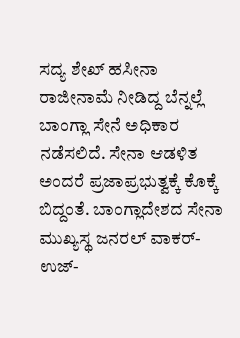ಸದ್ಯ ಶೇಖ್ ಹಸೀನಾ ರಾಜೀನಾಮೆ ನೀಡಿದ್ದ ಬೆನ್ನಲ್ಲೆ ಬಾಂಗ್ಲಾ ಸೇನೆ ಅಧಿಕಾರ ನಡೆಸಲಿದೆ. ಸೇನಾ ಆಡಳಿತ ಅಂದರೆ ಪ್ರಜಾಪ್ರಭುತ್ವಕ್ಕೆ ಕೊಕ್ಕೆ ಬಿದ್ದಂತೆ. ಬಾಂಗ್ಲಾದೇಶದ ಸೇನಾ ಮುಖ್ಯಸ್ಥ ಜನರಲ್ ವಾಕರ್-ಉಜ್-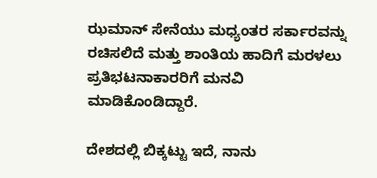ಝಮಾನ್ ಸೇನೆಯು ಮಧ್ಯಂತರ ಸರ್ಕಾರವನ್ನು ರಚಿಸಲಿದೆ ಮತ್ತು ಶಾಂತಿಯ ಹಾದಿಗೆ ಮರಳಲು ಪ್ರತಿಭಟನಾಕಾರರಿಗೆ ಮನವಿ ಮಾಡಿಕೊಂಡಿದ್ದಾರೆ.

ದೇಶದಲ್ಲಿ ಬಿಕ್ಕಟ್ಟು ಇದೆ, ನಾನು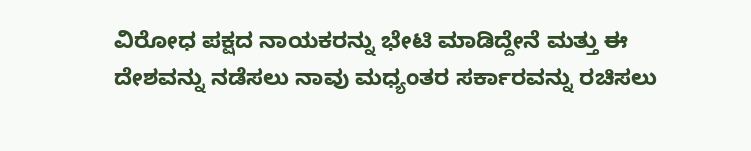ವಿರೋಧ ಪಕ್ಷದ ನಾಯಕರನ್ನು ಭೇಟಿ ಮಾಡಿದ್ದೇನೆ ಮತ್ತು ಈ ದೇಶವನ್ನು ನಡೆಸಲು ನಾವು ಮಧ್ಯಂತರ ಸರ್ಕಾರವನ್ನು ರಚಿಸಲು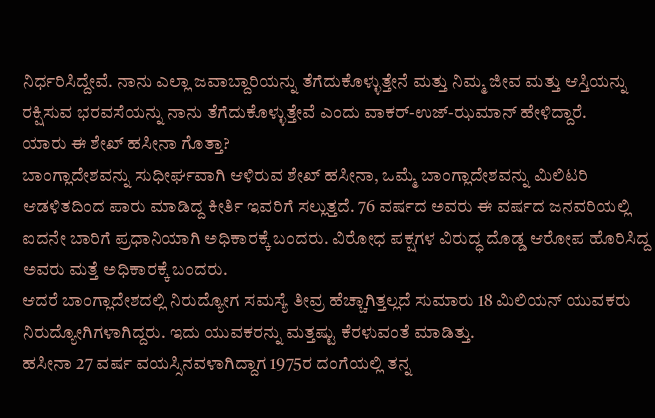ನಿರ್ಧರಿಸಿದ್ದೇವೆ. ನಾನು ಎಲ್ಲಾ ಜವಾಬ್ದಾರಿಯನ್ನು ತೆಗೆದುಕೊಳ್ಳುತ್ತೇನೆ ಮತ್ತು ನಿಮ್ಮ ಜೀವ ಮತ್ತು ಆಸ್ತಿಯನ್ನು ರಕ್ಷಿಸುವ ಭರವಸೆಯನ್ನು ನಾನು ತೆಗೆದುಕೊಳ್ಳುತ್ತೇವೆ ಎಂದು ವಾಕರ್-ಉಜ್-ಝಮಾನ್ ಹೇಳಿದ್ದಾರೆ.
ಯಾರು ಈ ಶೇಖ್ ಹಸೀನಾ ಗೊತ್ತಾ?
ಬಾಂಗ್ಲಾದೇಶವನ್ನು ಸುಧೀರ್ಘವಾಗಿ ಆಳಿರುವ ಶೇಖ್ ಹಸೀನಾ, ಒಮ್ಮೆ ಬಾಂಗ್ಲಾದೇಶವನ್ನು ಮಿಲಿಟರಿ ಆಡಳಿತದಿಂದ ಪಾರು ಮಾಡಿದ್ದ ಕೀರ್ತಿ ಇವರಿಗೆ ಸಲ್ಲುತ್ತದೆ. 76 ವರ್ಷದ ಅವರು ಈ ವರ್ಷದ ಜನವರಿಯಲ್ಲಿ ಐದನೇ ಬಾರಿಗೆ ಪ್ರಧಾನಿಯಾಗಿ ಅಧಿಕಾರಕ್ಕೆ ಬಂದರು. ವಿರೋಧ ಪಕ್ಷಗಳ ವಿರುದ್ಧ ದೊಡ್ಡ ಆರೋಪ ಹೊರಿಸಿದ್ದ ಅವರು ಮತ್ತೆ ಅಧಿಕಾರಕ್ಕೆ ಬಂದರು.
ಆದರೆ ಬಾಂಗ್ಲಾದೇಶದಲ್ಲಿ ನಿರುದ್ಯೋಗ ಸಮಸ್ಯೆ ತೀವ್ರ ಹೆಚ್ಚಾಗಿತ್ತಲ್ಲದೆ ಸುಮಾರು 18 ಮಿಲಿಯನ್ ಯುವಕರು ನಿರುದ್ಯೋಗಿಗಳಾಗಿದ್ದರು. ಇದು ಯುವಕರನ್ನು ಮತ್ತಷ್ಟು ಕೆರಳುವಂತೆ ಮಾಡಿತ್ತು.
ಹಸೀನಾ 27 ವರ್ಷ ವಯಸ್ಸಿನವಳಾಗಿದ್ದಾಗ 1975ರ ದಂಗೆಯಲ್ಲಿ ತನ್ನ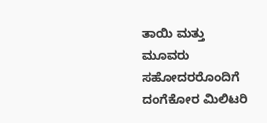ತಾಯಿ ಮತ್ತು ಮೂವರು ಸಹೋದರರೊಂದಿಗೆ ದಂಗೆಕೋರ ಮಿಲಿಟರಿ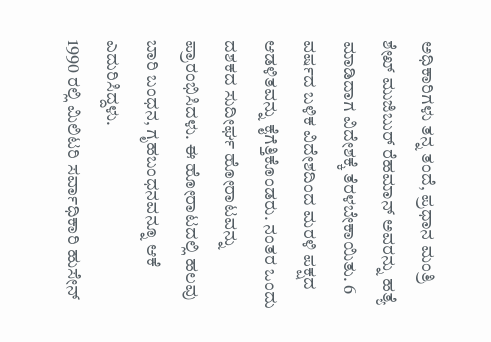ಅಧಿಕಾರಿಗಳು ತನ್ನ ತಂದೆ, ಪ್ರಧಾನ ಮಂತ್ರಿ ಶೇಖ್ ಮುಜಿಬುರ್ ರೆಹಮಾನ್ ಅವರನ್ನು ಹತ್ಯೆ ಮಾಡಿದಾಗ ವಿದೇಶಕ್ಕೆ ತೆರಳಬೇಕಾಯಿತು. 6 ವರ್ಷದ ಬಳಿಕ ವಿದೇಶದಿಂದ ಮರಳಿ ಪಕ್ಷದ ಆಡಳಿತವನ್ನು ಕೈಗೆತ್ತಿಕೊಂಡರು. ನಂತರ ಒಂದು ದಶಕದ ಸುದೀರ್ಘ ಹೋರಾಟವನ್ನು ಪ್ರಾರಂಭಿಸಿದಳು. ಈ ಹೋರಾಟದಲ್ಲಿ ಹಲವು ಬಾರಿ ಬಂಧನ, ಗೃಹಬಂಧನವನ್ನೂ ಆಕೆ ಎದುರಿಸಿದ್ದಳು.
1990 ರಲ್ಲಿ ಮಿಲಿಟರಿ ಸರ್ವಾಧಿಕಾರಿ ಹುಸೇನ್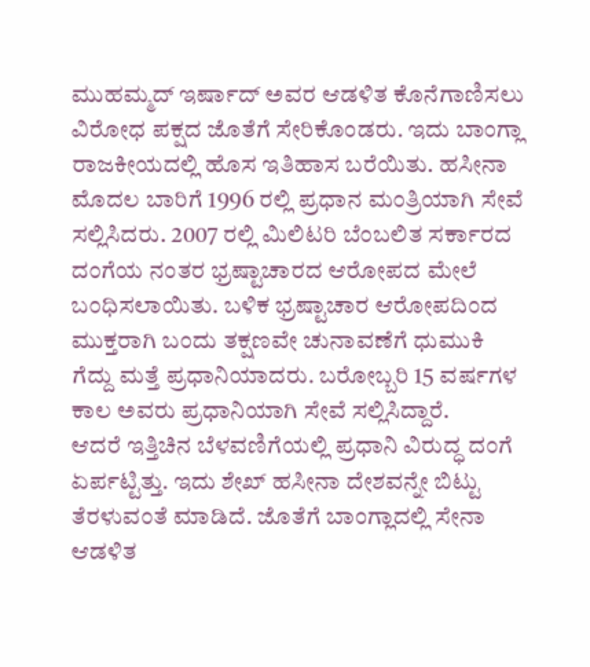ಮುಹಮ್ಮದ್ ಇರ್ಷಾದ್ ಅವರ ಆಡಳಿತ ಕೊನೆಗಾಣಿಸಲು ವಿರೋಧ ಪಕ್ಷದ ಜೊತೆಗೆ ಸೇರಿಕೊಂಡರು. ಇದು ಬಾಂಗ್ಲಾ ರಾಜಕೀಯದಲ್ಲಿ ಹೊಸ ಇತಿಹಾಸ ಬರೆಯಿತು. ಹಸೀನಾ ಮೊದಲ ಬಾರಿಗೆ 1996 ರಲ್ಲಿ ಪ್ರಧಾನ ಮಂತ್ರಿಯಾಗಿ ಸೇವೆ ಸಲ್ಲಿಸಿದರು. 2007 ರಲ್ಲಿ ಮಿಲಿಟರಿ ಬೆಂಬಲಿತ ಸರ್ಕಾರದ ದಂಗೆಯ ನಂತರ ಭ್ರಷ್ಟಾಚಾರದ ಆರೋಪದ ಮೇಲೆ ಬಂಧಿಸಲಾಯಿತು. ಬಳಿಕ ಭ್ರಷ್ಟಾಚಾರ ಆರೋಪದಿಂದ ಮುಕ್ತರಾಗಿ ಬಂದು ತಕ್ಷಣವೇ ಚುನಾವಣೆಗೆ ಧುಮುಕಿ ಗೆದ್ದು ಮತ್ತೆ ಪ್ರಧಾನಿಯಾದರು. ಬರೋಬ್ಬರಿ 15 ವರ್ಷಗಳ ಕಾಲ ಅವರು ಪ್ರಧಾನಿಯಾಗಿ ಸೇವೆ ಸಲ್ಲಿಸಿದ್ದಾರೆ.
ಆದರೆ ಇತ್ತಿಚಿನ ಬೆಳವಣಿಗೆಯಲ್ಲಿ ಪ್ರಧಾನಿ ವಿರುದ್ಧ ದಂಗೆ ಏರ್ಪಟ್ಟಿತ್ತು. ಇದು ಶೇಖ್ ಹಸೀನಾ ದೇಶವನ್ನೇ ಬಿಟ್ಟು ತೆರಳುವಂತೆ ಮಾಡಿದೆ. ಜೊತೆಗೆ ಬಾಂಗ್ಲಾದಲ್ಲಿ ಸೇನಾ ಆಡಳಿತ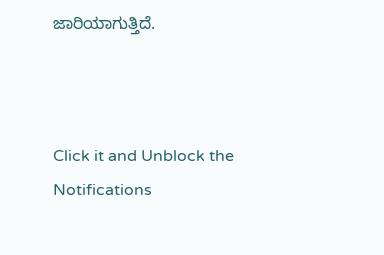ಜಾರಿಯಾಗುತ್ತಿದೆ.



Click it and Unblock the Notifications